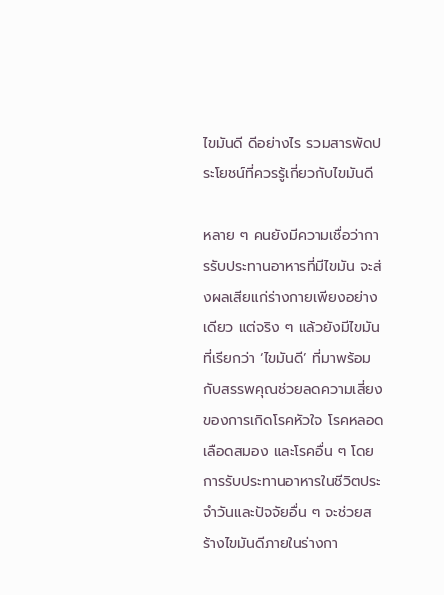ไขมันดี ดีอย่างไร รวมสารพัดประโยชน์ที่ควรรู้เกี่ยวกับไขมันดี

หลาย ๆ คนยังมีความเชื่อว่าการรับประทานอาหารที่มีไขมัน จะส่งผลเสียแก่ร่างกายเพียงอย่างเดียว แต่จริง ๆ แล้วยังมีไขมันที่เรียกว่า ‘ไขมันดี’ ที่มาพร้อมกับสรรพคุณช่วยลดความเสี่ยงของการเกิดโรคหัวใจ โรคหลอดเลือดสมอง และโรคอื่น ๆ โดยการรับประทานอาหารในชีวิตประจำวันและปัจจัยอื่น ๆ จะช่วยสร้างไขมันดีภายในร่างกา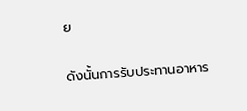ย

ดังนั้นการรับประทานอาหาร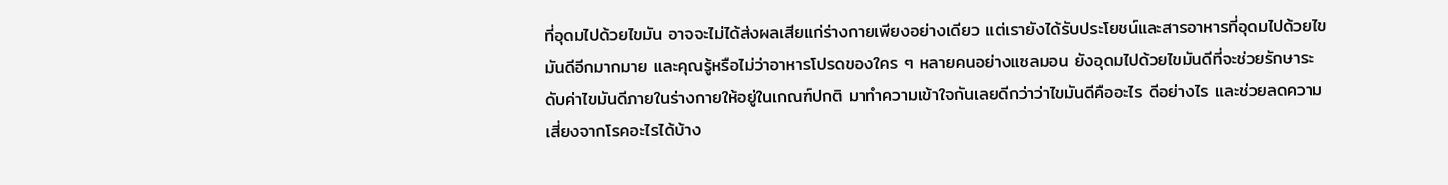ที่อุดมไปด้วยไขมัน อาจจะไม่ได้ส่งผลเสียแก่ร่างกายเพียงอย่างเดียว แต่เรายังได้รับประโยชน์และสารอาหารที่อุดมไปด้วยไขมันดีอีกมากมาย และคุณรู้หรือไม่ว่าอาหารโปรดของใคร ๆ หลายคนอย่างแซลมอน ยังอุดมไปด้วยไขมันดีที่จะช่วยรักษาระดับค่าไขมันดีภายในร่างกายให้อยู่ในเกณฑ์ปกติ มาทำความเข้าใจกันเลยดีกว่าว่าไขมันดีคืออะไร ดีอย่างไร และช่วยลดความเสี่ยงจากโรคอะไรได้บ้าง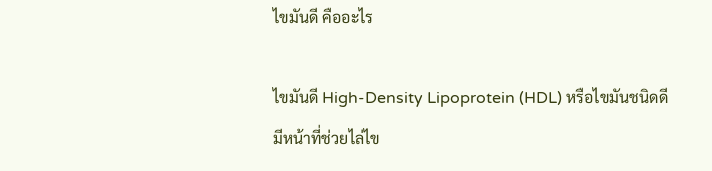ไขมันดี คืออะไร

ไขมันดี High-Density Lipoprotein (HDL) หรือไขมันชนิดดี มีหน้าที่ช่วยไล่ไข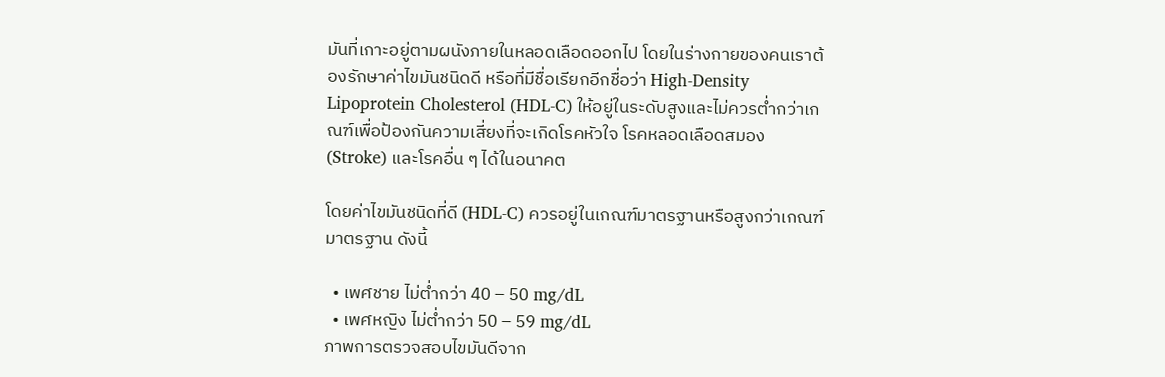มันที่เกาะอยู่ตามผนังภายในหลอดเลือดออกไป โดยในร่างกายของคนเราต้องรักษาค่าไขมันชนิดดี หรือที่มีชื่อเรียกอีกชื่อว่า High-Density Lipoprotein Cholesterol (HDL-C) ให้อยู่ในระดับสูงและไม่ควรต่ำกว่าเกณฑ์เพื่อป้องกันความเสี่ยงที่จะเกิดโรคหัวใจ โรคหลอดเลือดสมอง (Stroke) และโรคอื่น ๆ ได้ในอนาคต

โดยค่าไขมันชนิดที่ดี (HDL-C) ควรอยู่ในเกณฑ์มาตรฐานหรือสูงกว่าเกณฑ์มาตรฐาน ดังนี้

  • เพศชาย ไม่ต่ำกว่า 40 – 50 mg/dL
  • เพศหญิง ไม่ต่ำกว่า 50 – 59 mg/dL
ภาพการตรวจสอบไขมันดีจาก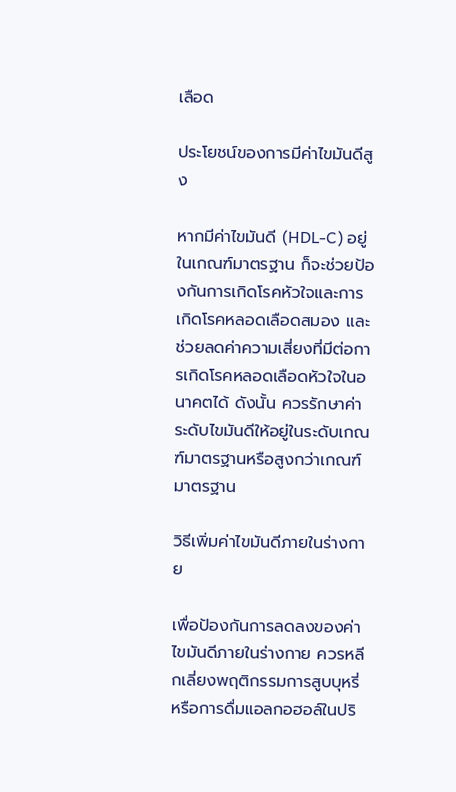เลือด

ประโยชน์ของการมีค่าไขมันดีสูง

หากมีค่าไขมันดี (HDL-C) อยู่ในเกณฑ์มาตรฐาน ก็จะช่วยป้องกันการเกิดโรคหัวใจและการเกิดโรคหลอดเลือดสมอง และช่วยลดค่าความเสี่ยงที่มีต่อการเกิดโรคหลอดเลือดหัวใจในอนาคตได้ ดังนั้น ควรรักษาค่าระดับไขมันดีให้อยู่ในระดับเกณฑ์มาตรฐานหรือสูงกว่าเกณฑ์มาตรฐาน

วิธีเพิ่มค่าไขมันดีภายในร่างกาย

เพื่อป้องกันการลดลงของค่าไขมันดีภายในร่างกาย ควรหลีกเลี่ยงพฤติกรรมการสูบบุหรี่ หรือการดื่มแอลกอฮอล์ในปริ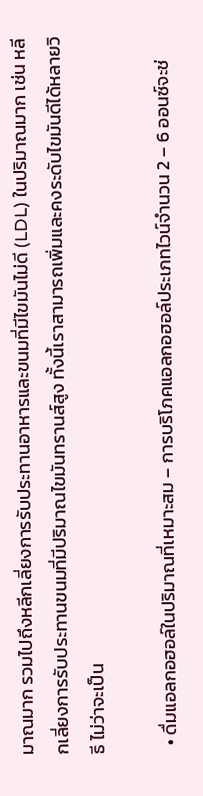มาณมาก รวมไปถึงหลีกเลี่ยงการรับประทานอาหารและขนมที่มีไขมันไม่ดี (LDL) ในปริมาณมาก เช่น หลีกเลี่ยงการรับประทานขนมที่มีปริมาณไขมันทรานส์สูง ทั้งนี้เราสามารถเพิ่มและคงระดับไขมันดีได้หลายวิธี ไม่ว่าจะเป็น

  • ดื่มแอลกอฮอล์ในปริมาณที่เหมาะสม – การบริโภคแอลกอฮอล์ประเภทไวน์จำนวน 2 – 6 ออนซ์จะช่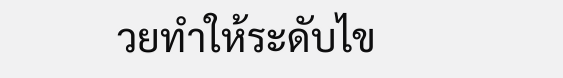วยทำให้ระดับไข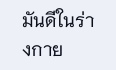มันดีในร่างกาย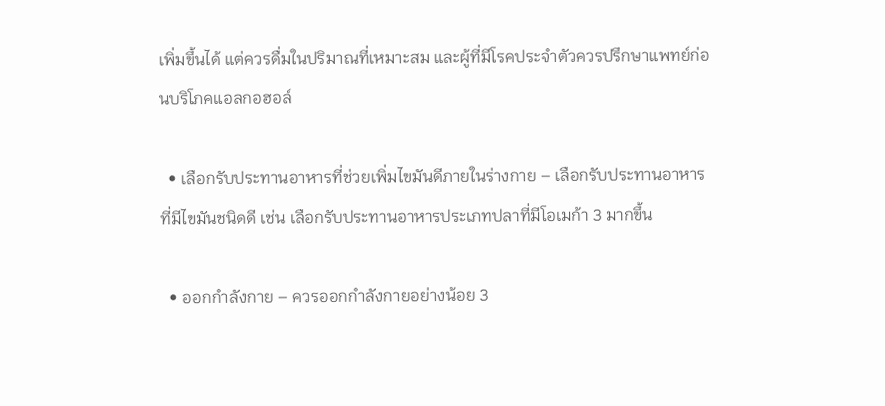เพิ่มขึ้นได้ แต่ควรดื่มในปริมาณที่เหมาะสม และผู้ที่มีโรคประจำตัวควรปรึกษาแพทย์ก่อนบริโภคแอลกอฮอล์

  • เลือกรับประทานอาหารที่ช่วยเพิ่มไขมันดีภายในร่างกาย – เลือกรับประทานอาหารที่มีไขมันชนิดดี เช่น เลือกรับประทานอาหารประเภทปลาที่มีโอเมก้า 3 มากขึ้น

  • ออกกำลังกาย – ควรออกกำลังกายอย่างน้อย 3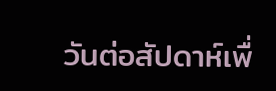วันต่อสัปดาห์เพื่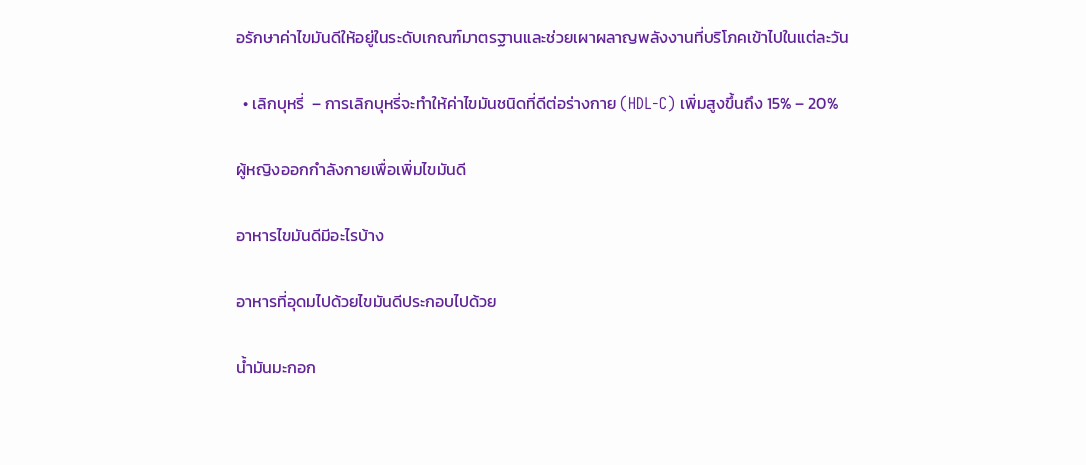อรักษาค่าไขมันดีให้อยู่ในระดับเกณฑ์มาตรฐานและช่วยเผาผลาญพลังงานที่บริโภคเข้าไปในแต่ละวัน

  • เลิกบุหรี่  – การเลิกบุหรี่จะทำให้ค่าไขมันชนิดที่ดีต่อร่างกาย (HDL-C) เพิ่มสูงขึ้นถึง 15% – 20%

ผู้หญิงออกกำลังกายเพื่อเพิ่มไขมันดี

อาหารไขมันดีมีอะไรบ้าง

อาหารที่อุดมไปด้วยไขมันดีประกอบไปด้วย

น้ำมันมะกอก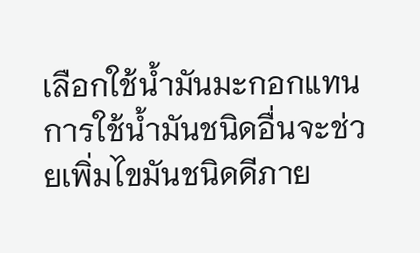เลือกใช้น้ำมันมะกอกแทนการใช้น้ำมันชนิดอื่นจะช่วยเพิ่มไขมันชนิดดีภาย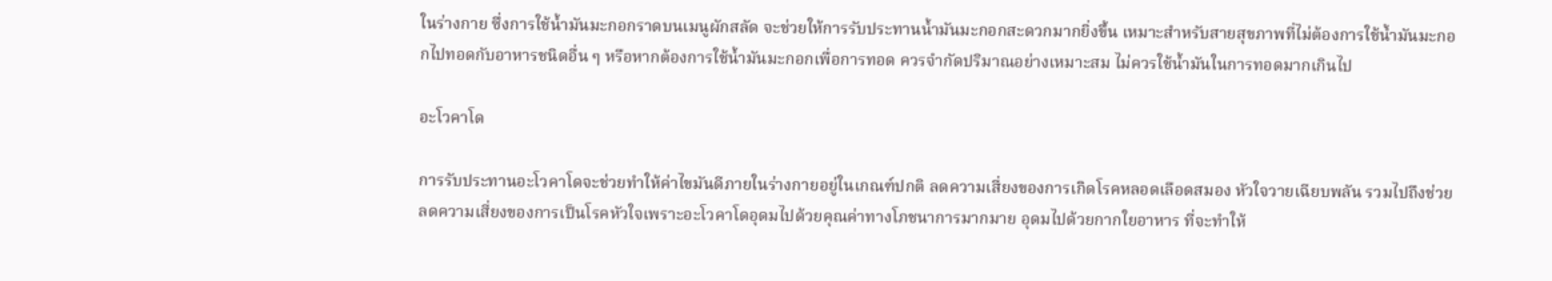ในร่างกาย ซึ่งการใช้น้ำมันมะกอกราดบนเมนูผักสลัด จะช่วยให้การรับประทานน้ำมันมะกอกสะดวกมากยิ่งขึ้น เหมาะสำหรับสายสุขภาพที่ไม่ต้องการใช้น้ำมันมะกอกไปทอดกับอาหารชนิดอื่น ๆ หรือหากต้องการใช้น้ำมันมะกอกเพื่อการทอด ควรจำกัดปริมาณอย่างเหมาะสม ไม่ควรใช้น้ำมันในการทอดมากเกินไป

อะโวคาโด

การรับประทานอะโวคาโดจะช่วยทำให้ค่าไขมันดีภายในร่างกายอยู่ในเกณฑ์ปกติ ลดความเสี่ยงของการเกิดโรคหลอดเลือดสมอง หัวใจวายเฉียบพลัน รวมไปถึงช่วยลดความเสี่ยงของการเป็นโรคหัวใจเพราะอะโวคาโดอุดมไปด้วยคุณค่าทางโภชนาการมากมาย อุดมไปด้วยกากใยอาหาร ที่จะทำให้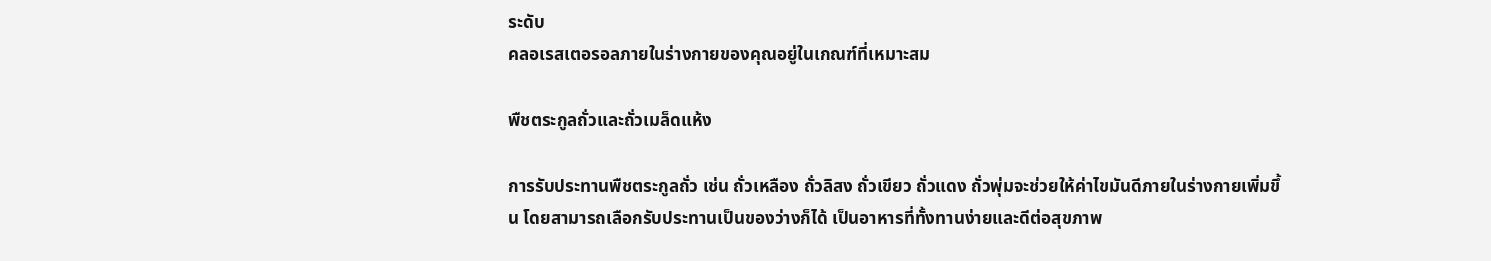ระดับ
คลอเรสเตอรอลภายในร่างกายของคุณอยู่ในเกณฑ์ที่เหมาะสม

พืชตระกูลถั่วและถั่วเมล็ดแห้ง

การรับประทานพืชตระกูลถั่ว เช่น ถั่วเหลือง ถั่วลิสง ถั่วเขียว ถั่วแดง ถั่วพุ่มจะช่วยให้ค่าไขมันดีภายในร่างกายเพิ่มขึ้น โดยสามารถเลือกรับประทานเป็นของว่างก็ได้ เป็นอาหารที่ทั้งทานง่ายและดีต่อสุขภาพ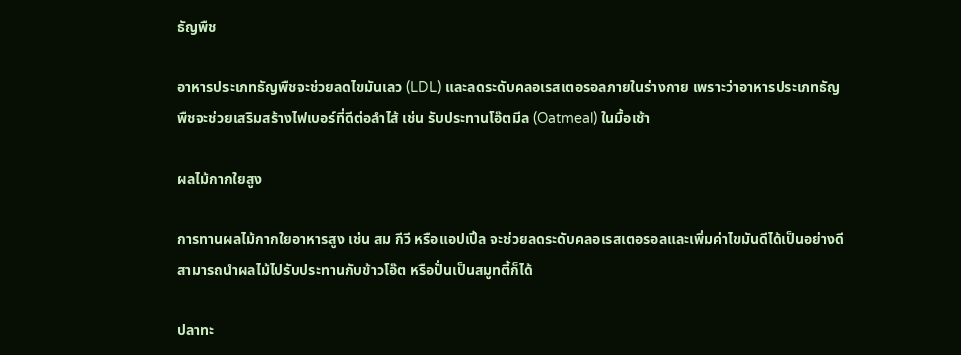ธัญพืช

อาหารประเภทธัญพืชจะช่วยลดไขมันเลว (LDL) และลดระดับคลอเรสเตอรอลภายในร่างกาย เพราะว่าอาหารประเภทธัญพืชจะช่วยเสริมสร้างไฟเบอร์ที่ดีต่อลำไส้ เช่น รับประทานโอ๊ตมีล (Oatmeal) ในมื้อเช้า

ผลไม้กากใยสูง

การทานผลไม้กากใยอาหารสูง เช่น สม กีวี หรือแอปเปิ้ล จะช่วยลดระดับคลอเรสเตอรอลและเพิ่มค่าไขมันดีได้เป็นอย่างดี สามารถนำผลไม้ไปรับประทานกับข้าวโอ๊ต หรือปั่นเป็นสมูทตี้ก็ได้

ปลาทะ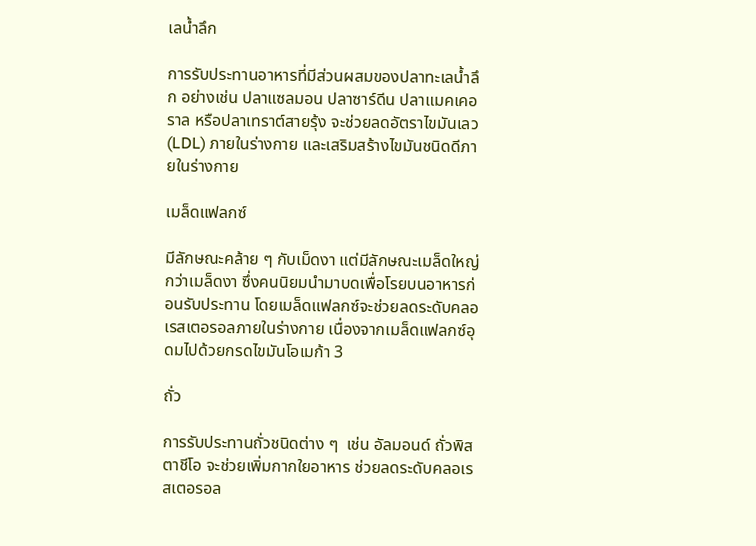เลน้ำลึก

การรับประทานอาหารที่มีส่วนผสมของปลาทะเลน้ำลึก อย่างเช่น ปลาแซลมอน ปลาซาร์ดีน ปลาแมคเคอราล หรือปลาเทราต์สายรุ้ง จะช่วยลดอัตราไขมันเลว (LDL) ภายในร่างกาย และเสริมสร้างไขมันชนิดดีภายในร่างกาย

เมล็ดแฟลกซ์

มีลักษณะคล้าย ๆ กับเม็ดงา แต่มีลักษณะเมล็ดใหญ่กว่าเมล็ดงา ซึ่งคนนิยมนำมาบดเพื่อโรยบนอาหารก่อนรับประทาน โดยเมล็ดแฟลกซ์จะช่วยลดระดับคลอเรสเตอรอลภายในร่างกาย เนื่องจากเมล็ดแฟลกซ์อุดมไปด้วยกรดไขมันโอเมก้า 3

ถั่ว

การรับประทานถั่วชนิดต่าง ๆ  เช่น อัลมอนด์ ถั่วพิสตาชีโอ จะช่วยเพิ่มกากใยอาหาร ช่วยลดระดับคลอเรสเตอรอล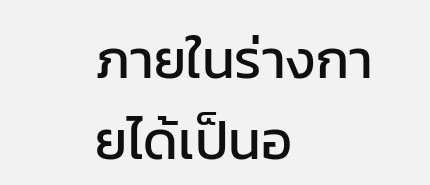ภายในร่างกายได้เป็นอ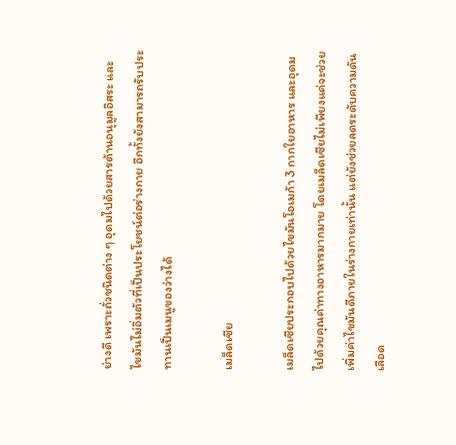ย่างดี เพราะถั่วชนิดต่าง ๆ อุดมไปด้วยสารต้านอนุมูลอิสระ และไขมันไม่อิ่มตัวที่เป็นประโยชน์ต่อร่างกาย อีกทั้งยังสามารถรับประทานเป็นเมนูของว่างได้

เมล็ดเซีย

เมล็ดเซียประกอบไปด้วยไขมันโอเมก้า 3 กากใยอาหาร และอุดมไปด้วยคุณค่าทางอาหารมากมาย โดยเมล็ดเซียไม่เพียงแค่จะช่วยเพิ่มค่าไขมันดีภายในร่างกายเท่านั้น แต่ยังช่วยลดระดับความดันเลือด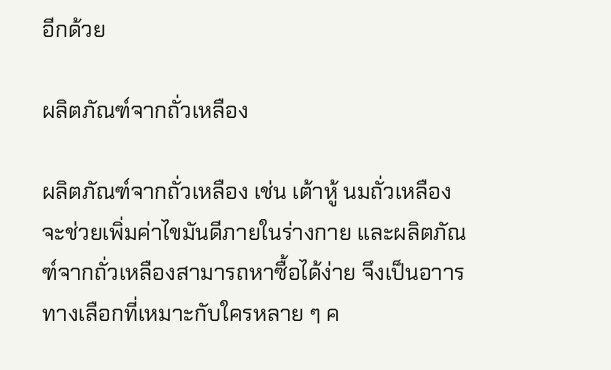อีกด้วย

ผลิตภัณฑ์จากถั่วเหลือง

ผลิตภัณฑ์จากถั่วเหลือง เช่น เต้าหู้ นมถั่วเหลือง จะช่วยเพิ่มค่าไขมันดีภายในร่างกาย และผลิตภัณฑ์จากถั่วเหลืองสามารถหาซื้อได้ง่าย จึงเป็นอาารทางเลือกที่เหมาะกับใครหลาย ๆ ค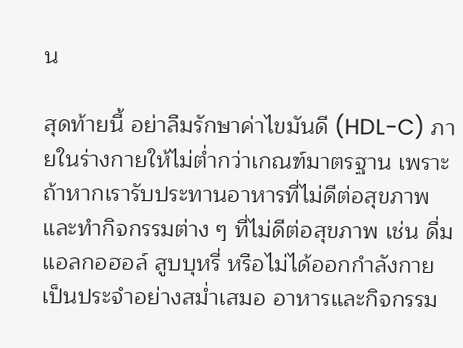น

สุดท้ายนี้ อย่าลืมรักษาค่าไขมันดี (HDL-C) ภายในร่างกายให้ไม่ต่ำกว่าเกณฑ์มาตรฐาน เพราะถ้าหากเรารับประทานอาหารที่ไม่ดีต่อสุขภาพ และทำกิจกรรมต่าง ๆ ที่ไม่ดีต่อสุขภาพ เช่น ดื่มแอลกอฮอล์ สูบบุหรี่ หรือไม่ได้ออกกำลังกายเป็นประจำอย่างสม่ำเสมอ อาหารและกิจกรรม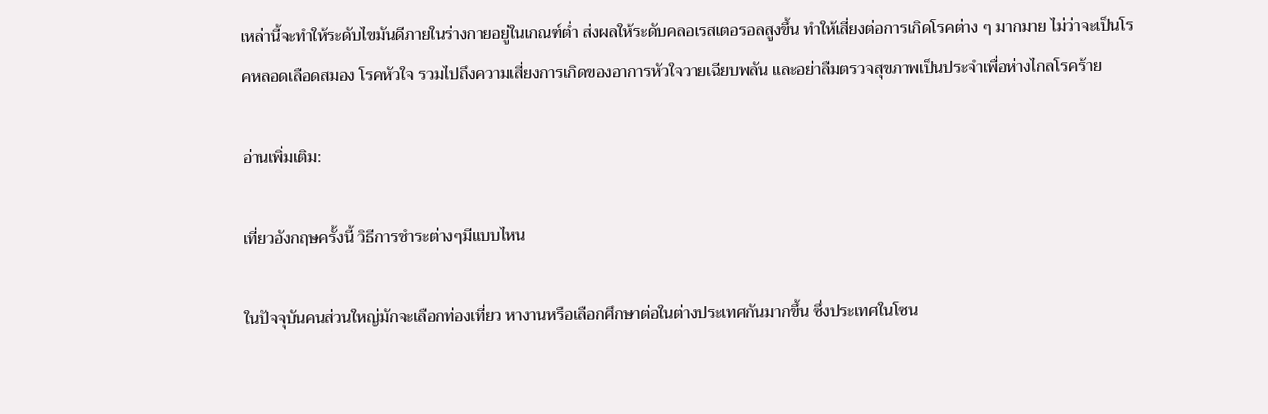เหล่านี้จะทำให้ระดับไขมันดีภายในร่างกายอยู่ในเกณฑ์ต่ำ ส่งผลให้ระดับคลอเรสเตอรอลสูงขึ้น ทำให้เสี่ยงต่อการเกิดโรคต่าง ๆ มากมาย ไม่ว่าจะเป็นโรคหลอดเลือดสมอง โรคหัวใจ รวมไปถึงความเสี่ยงการเกิดของอาการหัวใจวายเฉียบพลัน และอย่าลืมตรวจสุขภาพเป็นประจำเพื่อห่างไกลโรคร้าย

อ่านเพิ่มเติม:

เที่ยวอังกฤษครั้งนี้ วิธีการชำระต่างๆมีแบบไหน

ในปัจจุบันคนส่วนใหญ่มักจะเลือกท่องเที่ยว หางานหรือเลือกศึกษาต่อในต่างประเทศกันมากขึ้น ซึ่งประเทศในโซน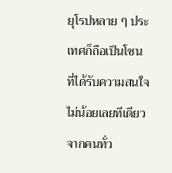ยุโรปหลาย ๆ ประเทศก็ถือเป็นโซนที่ได้รับความสนใจไม่น้อยเลยทีเดียวจากคนทั่ว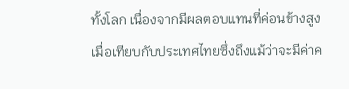ทั้งโลก เนื่องจากมีผลตอบแทนที่ค่อนข้างสูงเมื่อเทียบกับประเทศไทยซึ่งถึงแม้ว่าจะมีค่าค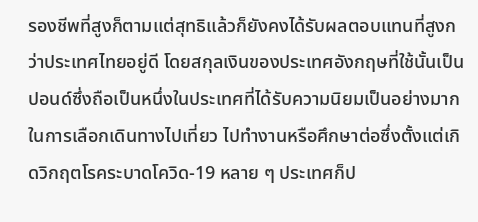รองชีพที่สูงก็ตามแต่สุทธิแล้วก็ยังคงได้รับผลตอบแทนที่สูงกว่าประเทศไทยอยู่ดี โดยสกุลเงินของประเทศอังกฤษที่ใช้นั้นเป็นปอนด์ซึ่งถือเป็นหนึ่งในประเทศที่ได้รับความนิยมเป็นอย่างมากในการเลือกเดินทางไปเที่ยว ไปทำงานหรือศึกษาต่อซึ่งตั้งแต่เกิดวิกฤตโรคระบาดโควิด-19 หลาย ๆ ประเทศก็ป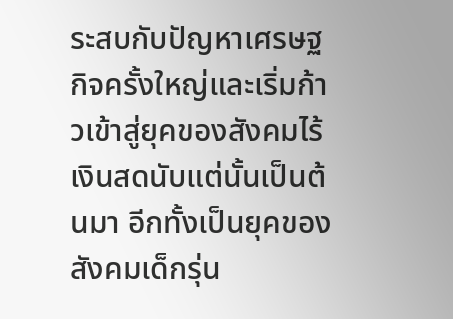ระสบกับปัญหาเศรษฐกิจครั้งใหญ่และเริ่มก้าวเข้าสู่ยุคของสังคมไร้เงินสดนับแต่นั้นเป็นต้นมา อีกทั้งเป็นยุคของสังคมเด็กรุ่น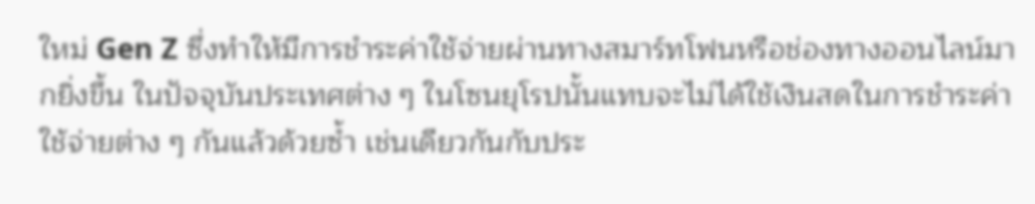ใหม่ Gen Z ซึ่งทำให้มีการชำระค่าใช้จ่ายผ่านทางสมาร์ทโฟนหรือช่องทางออนไลน์มากยิ่งขึ้น ในปัจจุบันประเทศต่าง ๆ ในโซนยุโรปนั้นแทบจะไม่ได้ใช้เงินสดในการชำระค่าใช้จ่ายต่าง ๆ กันแล้วด้วยซ้ำ เช่นเดียวกันกับประ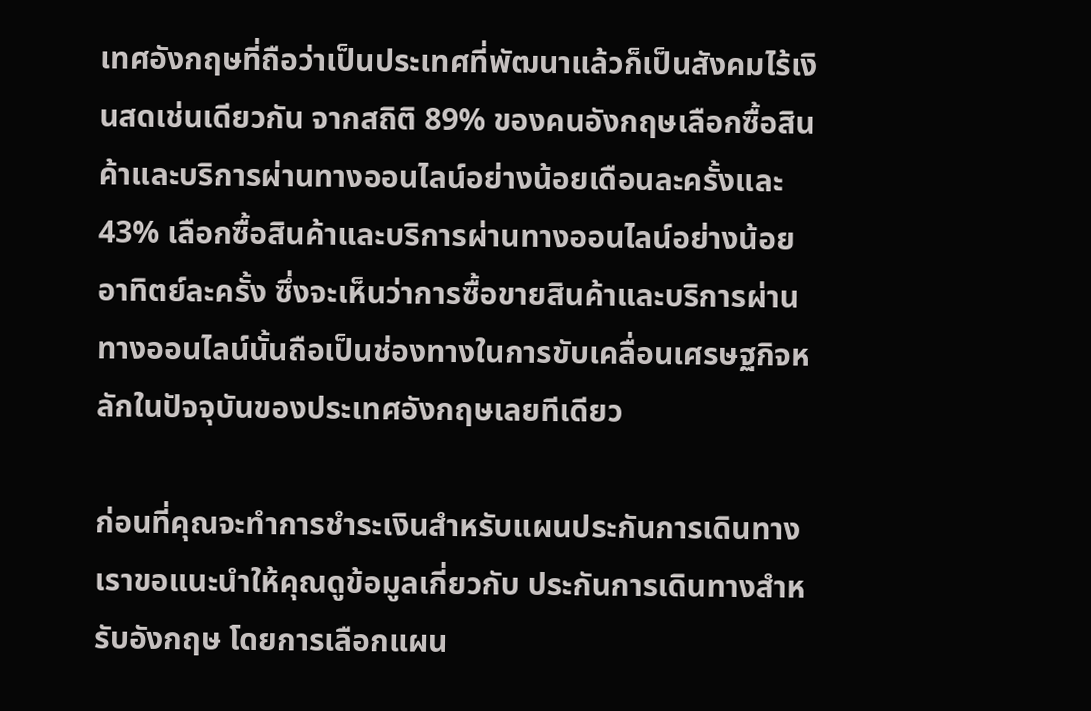เทศอังกฤษที่ถือว่าเป็นประเทศที่พัฒนาแล้วก็เป็นสังคมไร้เงินสดเช่นเดียวกัน จากสถิติ 89% ของคนอังกฤษเลือกซื้อสินค้าและบริการผ่านทางออนไลน์อย่างน้อยเดือนละครั้งและ 43% เลือกซื้อสินค้าและบริการผ่านทางออนไลน์อย่างน้อยอาทิตย์ละครั้ง ซึ่งจะเห็นว่าการซื้อขายสินค้าและบริการผ่านทางออนไลน์นั้นถือเป็นช่องทางในการขับเคลื่อนเศรษฐกิจหลักในปัจจุบันของประเทศอังกฤษเลยทีเดียว

ก่อนที่คุณจะทำการชำระเงินสำหรับแผนประกันการเดินทาง เราขอแนะนำให้คุณดูข้อมูลเกี่ยวกับ ประกันการเดินทางสำหรับอังกฤษ โดยการเลือกแผน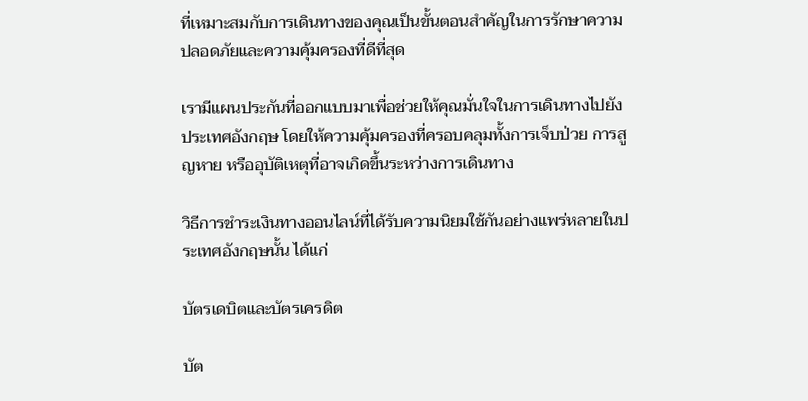ที่เหมาะสมกับการเดินทางของคุณเป็นขั้นตอนสำคัญในการรักษาความปลอดภัยและความคุ้มครองที่ดีที่สุด

เรามีแผนประกันที่ออกแบบมาเพื่อช่วยให้คุณมั่นใจในการเดินทางไปยังประเทศอังกฤษ โดยให้ความคุ้มครองที่ครอบคลุมทั้งการเจ็บป่วย การสูญหาย หรืออุบัติเหตุที่อาจเกิดขึ้นระหว่างการเดินทาง

วิธีการชำระเงินทางออนไลน์ที่ได้รับความนิยมใช้กันอย่างแพร่หลายในประเทศอังกฤษนั้น ได้แก่

บัตรเดบิตและบัตรเครดิต

บัต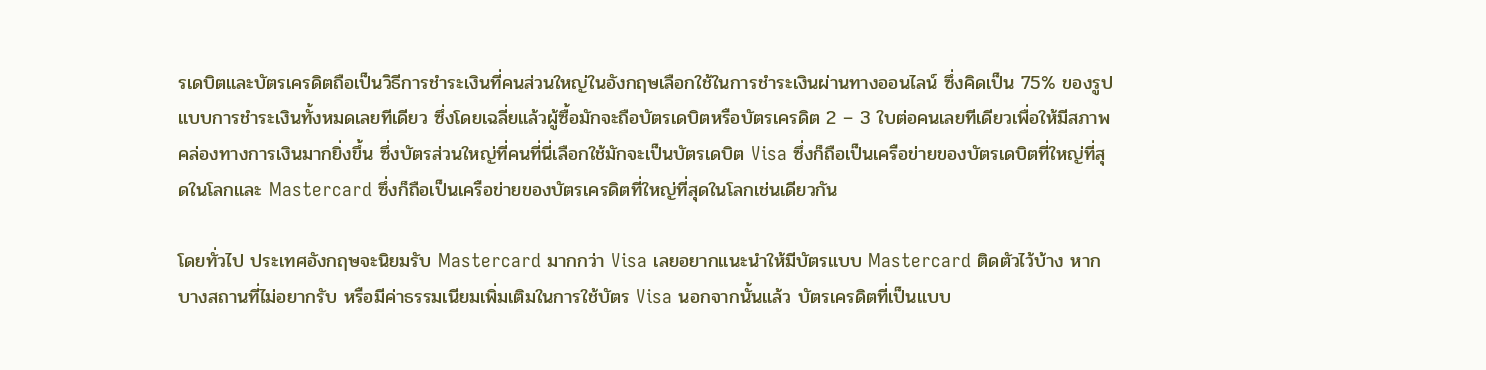รเดบิตและบัตรเครดิตถือเป็นวิธีการชำระเงินที่คนส่วนใหญ่ในอังกฤษเลือกใช้ในการชำระเงินผ่านทางออนไลน์ ซึ่งคิดเป็น 75% ของรูปแบบการชำระเงินทั้งหมดเลยทีเดียว ซึ่งโดยเฉลี่ยแล้วผู้ซื้อมักจะถือบัตรเดบิตหรือบัตรเครดิต 2 – 3 ใบต่อคนเลยทีเดียวเพื่อให้มีสภาพคล่องทางการเงินมากยิ่งขึ้น ซึ่งบัตรส่วนใหญ่ที่คนที่นี่เลือกใช้มักจะเป็นบัตรเดบิต Visa ซึ่งก็ถือเป็นเครือข่ายของบัตรเดบิตที่ใหญ่ที่สุดในโลกและ Mastercard ซึ่งก็ถือเป็นเครือข่ายของบัตรเครดิตที่ใหญ่ที่สุดในโลกเช่นเดียวกัน

โดยทั่วไป ประเทศอังกฤษจะนิยมรับ Mastercard มากกว่า Visa เลยอยากแนะนำให้มีบัตรแบบ Mastercard ติดตัวไว้บ้าง หากบางสถานที่ไม่อยากรับ หรือมีค่าธรรมเนียมเพิ่มเติมในการใช้บัตร Visa นอกจากนั้นแล้ว บัตรเครดิตที่เป็นแบบ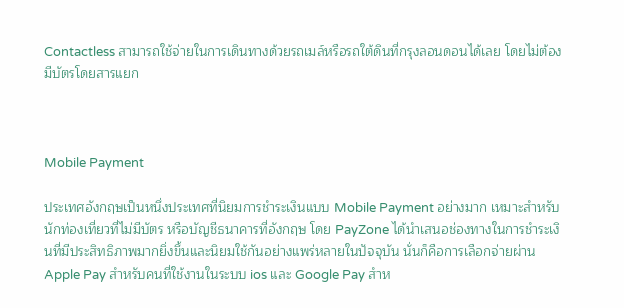Contactless สามารถใช้จ่ายในการเดินทางด้วยรถเมล์หรือรถใต้ดินที่กรุงลอนดอนได้เลย โดยไม่ต้องมีบัตรโดยสารแยก



Mobile Payment

ประเทศอังกฤษเป็นหนึ่งประเทศที่นิยมการชำระเงินแบบ Mobile Payment อย่างมาก เหมาะสำหรับนักท่องเที่ยวที่ไม่มีบัตร หรือบัญชีธนาคารที่อังกฤษ โดย PayZone ได้นำเสนอช่องทางในการชำระเงินที่มีประสิทธิภาพมากยิ่งขึ้นและนิยมใช้กันอย่างแพร่หลายในปัจจุบัน นั่นก็คือการเลือกจ่ายผ่าน Apple Pay สำหรับคนที่ใช้งานในระบบ ios และ Google Pay สำห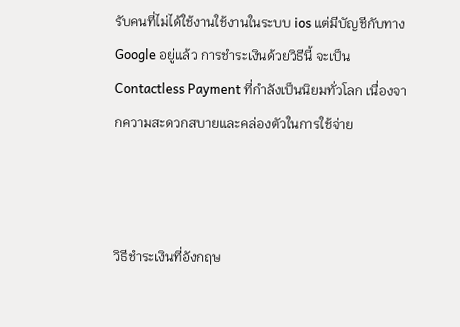รับคนที่ไม่ได้ใช้งานใช้งานในระบบ ios แต่มีบัญชีกับทาง Google อยู่แล้ว การชำระเงินด้วยวิธีนี้ จะเป็น Contactless Payment ที่กำลังเป็นนิยมทั่วโลก เนื่องจากความสะดวกสบายและคล่องตัวในการใช้จ่าย



วิธีชำระเงินที่อังกฤษ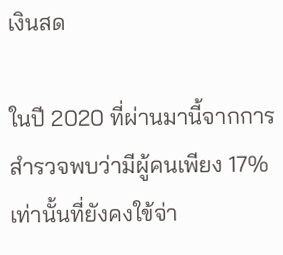เงินสด

ในปี 2020 ที่ผ่านมานี้จากการสำรวจพบว่ามีผู้คนเพียง 17% เท่านั้นที่ยังคงใข้จ่า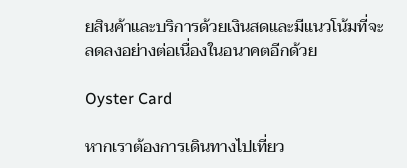ยสินค้าและบริการด้วยเงินสดและมีแนวโน้มที่จะลดลงอย่างต่อเนื่องในอนาคตอีกด้วย

Oyster Card

หากเราต้องการเดินทางไปเที่ยว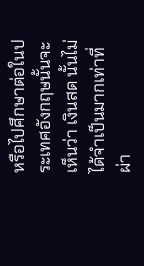หรือไปศึกษาต่อในประเทศอังกฤษนั้นจะเห็นว่า เงินสด นั้นไม่ได้จำเป็นมากเท่าที่ผ่า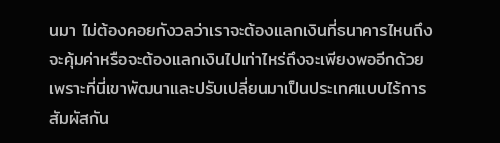นมา ไม่ต้องคอยกังวลว่าเราจะต้องแลกเงินที่ธนาคารไหนถึงจะคุ้มค่าหรือจะต้องแลกเงินไปเท่าไหร่ถึงจะเพียงพออีกด้วย เพราะที่นี่เขาพัฒนาและปรับเปลี่ยนมาเป็นประเทศแบบไร้การสัมผัสกัน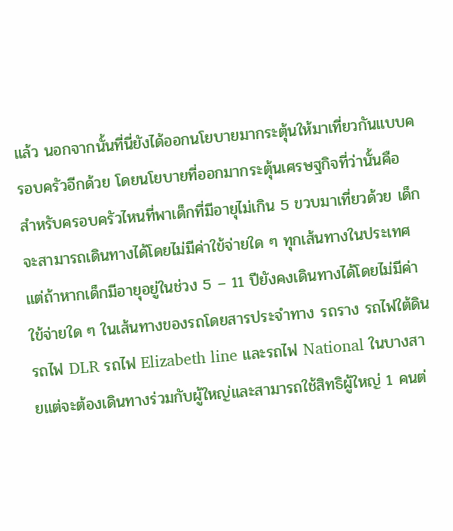แล้ว นอกจากนั้นที่นี่ยังได้ออกนโยบายมากระตุ้นให้มาเที่ยวกันแบบครอบครัวอีกด้วย โดยนโยบายที่ออกมากระตุ้นเศรษฐกิจที่ว่านั้นคือ สำหรับครอบครัวไหนที่พาเด็กที่มีอายุไม่เกิน 5 ขวบมาเที่ยวด้วย เด็กจะสามารถเดินทางได้โดยไม่มีค่าใข้จ่ายใด ๆ ทุกเส้นทางในประเทศ แต่ถ้าหากเด็กมีอายุอยู่ในช่วง 5 – 11 ปียังคงเดินทางได้โดยไม่มีค่าใข้จ่ายใด ๆ ในเส้นทางของรถโดยสารประจำทาง รถราง รถไฟใต้ดิน รถไฟ DLR รถไฟ Elizabeth line และรถไฟ National ในบางสายแต่จะต้องเดินทางร่วมกับผู้ใหญ่และสามารถใช้สิทธิผู้ใหญ่ 1 คนต่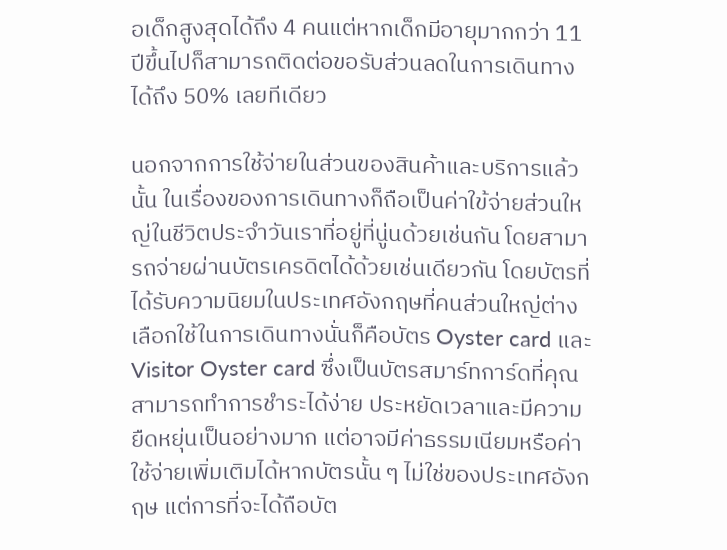อเด็กสูงสุดได้ถึง 4 คนแต่หากเด็กมีอายุมากกว่า 11 ปีขึ้นไปก็สามารถติดต่อขอรับส่วนลดในการเดินทางได้ถึง 50% เลยทีเดียว

นอกจากการใช้จ่ายในส่วนของสินค้าและบริการแล้วนั้น ในเรื่องของการเดินทางก็ถือเป็นค่าใข้จ่ายส่วนใหญ่ในชีวิตประจำวันเราที่อยู่ที่นู่นด้วยเช่นกัน โดยสามารถจ่ายผ่านบัตรเครดิตได้ด้วยเช่นเดียวกัน โดยบัตรที่ได้รับความนิยมในประเทศอังกฤษที่คนส่วนใหญ่ต่างเลือกใช้ในการเดินทางนั่นก็คือบัตร Oyster card และ Visitor Oyster card ซึ่งเป็นบัตรสมาร์ทการ์ดที่คุณสามารถทำการชำระได้ง่าย ประหยัดเวลาและมีความยืดหยุ่นเป็นอย่างมาก แต่อาจมีค่าธรรมเนียมหรือค่าใช้จ่ายเพิ่มเติมได้หากบัตรนั้น ๆ ไม่ใช่ของประเทศอังกฤษ แต่การที่จะได้ถือบัต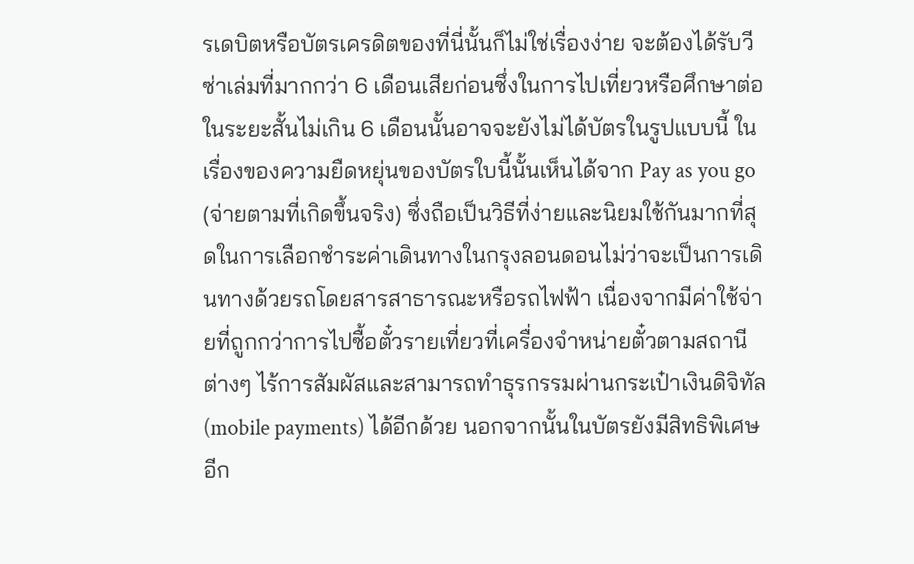รเดบิตหรือบัตรเครดิตของที่นี่นั้นก็ไม่ใช่เรื่องง่าย จะต้องได้รับวีซ่าเล่มที่มากกว่า 6 เดือนเสียก่อนซึ่งในการไปเที่ยวหรือศึกษาต่อในระยะสั้นไม่เกิน 6 เดือนนั้นอาจจะยังไม่ได้บัตรในรูปแบบนี้ ในเรื่องของความยืดหยุ่นของบัตรใบนี้นั้นเห็นได้จาก Pay as you go (จ่ายตามที่เกิดขึ้นจริง) ซึ่งถือเป็นวิธีที่ง่ายและนิยมใช้กันมากที่สุดในการเลือกชำระค่าเดินทางในกรุงลอนดอนไม่ว่าจะเป็นการเดินทางด้วยรถโดยสารสาธารณะหรือรถไฟฟ้า เนื่องจากมีค่าใช้จ่ายที่ถูกกว่าการไปซื้อตั๋วรายเที่ยวที่เครื่องจำหน่ายตั๋วตามสถานีต่างๆ ไร้การสัมผัสและสามารถทำธุรกรรมผ่านกระเป๋าเงินดิจิทัล (mobile payments) ได้อีกด้วย นอกจากนั้นในบัตรยังมีสิทธิพิเศษอีก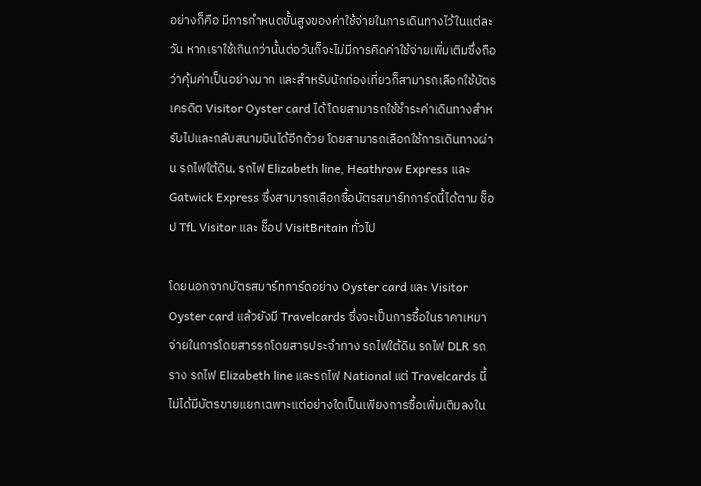อย่างก็คือ มีการกำหนดขั้นสูงของค่าใช้จ่ายในการเดินทางไว้ในแต่ละวัน หากเราใช้เกินกว่านั้นต่อวันก็จะไม่มีการคิดค่าใช้จ่ายเพิ่มเติมซึ่งถือว่าคุ้มค่าเป็นอย่างมาก และสำหรับนักท่องเที่ยวก็สามารถเลือกใช้บัตรเครดิต Visitor Oyster card ได้ โดยสามารถใช้ชำระค่าเดินทางสำหรับไปและกลับสนามบินได้อีกด้วย โดยสามารถเลือกใช้การเดินทางผ่าน รถไฟใต้ดิน, รถไฟ Elizabeth line, Heathrow Express และ Gatwick Express ซึ่งสามารถเลือกซื้อบัตรสมาร์ทการ์ดนี้ได้ตาม ช็อป TfL Visitor และ ช็อป VisitBritain ทั่วไป

โดยนอกจากบัตรสมาร์ทการ์ดอย่าง Oyster card และ Visitor Oyster card แล้วยังมี Travelcards ซึ่งจะเป็นการซื้อในราคาเหมาจ่ายในการโดยสารรถโดยสารประจำทาง รถไฟใต้ดิน รถไฟ DLR รถราง รถไฟ Elizabeth line และรถไฟ National แต่ Travelcards นี้ไม่ได้มีบัตรขายแยกเฉพาะแต่อย่างใดเป็นเพียงการซื้อเพิ่มเติมลงใน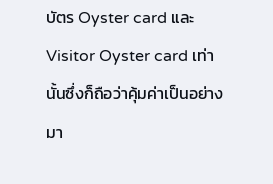บัตร Oyster card และ Visitor Oyster card เท่านั้นซึ่งก็ถือว่าคุ้มค่าเป็นอย่างมา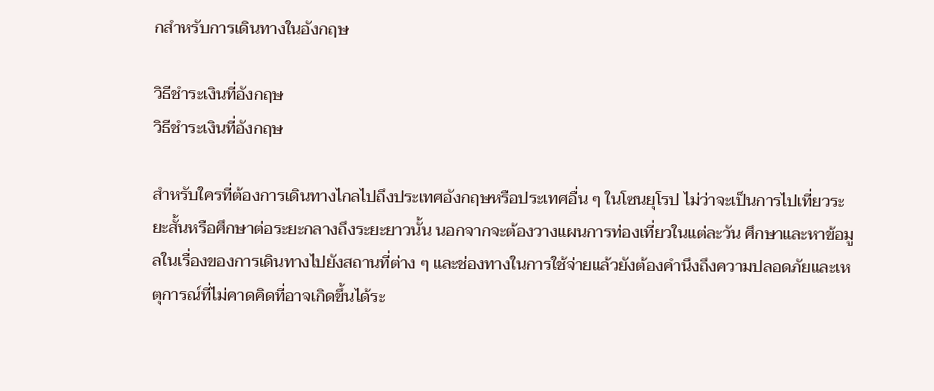กสำหรับการเดินทางในอังกฤษ

วิธีชำระเงินที่อังกฤษ
วิธีชำระเงินที่อังกฤษ

สำหรับใครที่ต้องการเดินทางไกลไปถึงประเทศอังกฤษหรือประเทศอื่น ๆ ในโซนยุโรป ไม่ว่าจะเป็นการไปเที่ยวระยะสั้นหรือศึกษาต่อระยะกลางถึงระยะยาวนั้น นอกจากจะต้องวางแผนการท่องเที่ยวในแต่ละวัน ศึกษาและหาข้อมูลในเรื่องของการเดินทางไปยังสถานที่ต่าง ๆ และช่องทางในการใช้จ่ายแล้วยังต้องคำนึงถึงความปลอดภัยและเหตุการณ์ที่ไม่คาดคิดที่อาจเกิดขึ้นได้ระ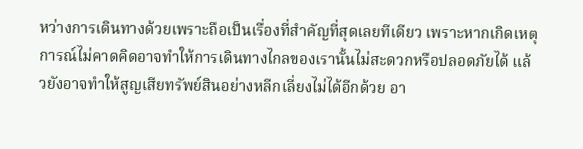หว่างการเดินทางด้วยเพราะถือเป็นเรื่องที่สำคัญที่สุดเลยทีเดียว เพราะหากเกิดเหตุการณ์ไม่คาดคิดอาจทำให้การเดินทางไกลของเรานั้นไม่สะดวกหรือปลอดภัยได้ แล้วยังอาจทำให้สูญเสียทรัพย์สินอย่างหลีกเลี่ยงไม่ได้อีกด้วย อา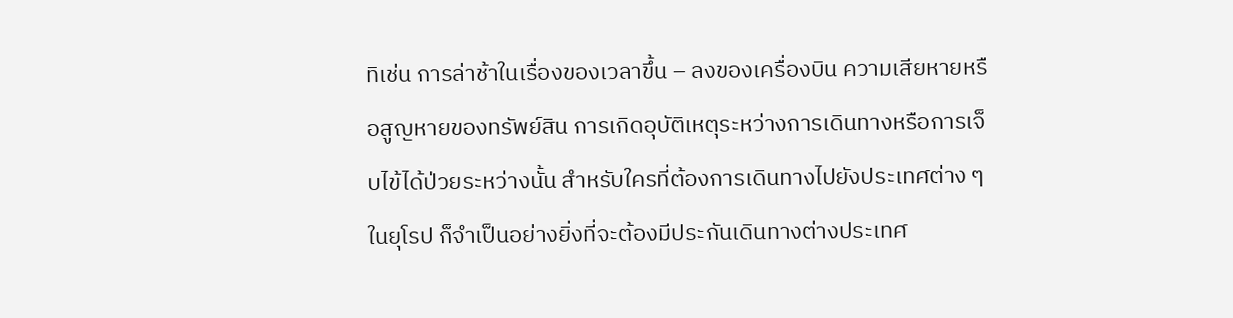ทิเช่น การล่าช้าในเรื่องของเวลาขึ้น – ลงของเครื่องบิน ความเสียหายหรือสูญหายของทรัพย์สิน การเกิดอุบัติเหตุระหว่างการเดินทางหรือการเจ็บไข้ได้ป่วยระหว่างนั้น สำหรับใครที่ต้องการเดินทางไปยังประเทศต่าง ๆ ในยุโรป ก็จำเป็นอย่างยิ่งที่จะต้องมีประกันเดินทางต่างประเทศ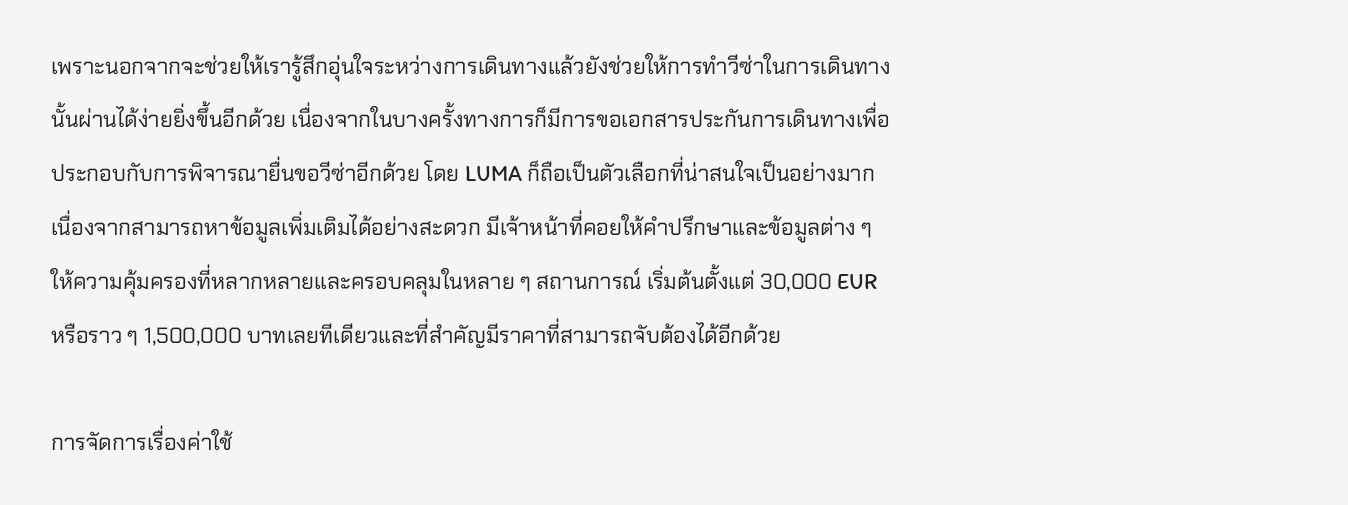เพราะนอกจากจะช่วยให้เรารู้สึกอุ่นใจระหว่างการเดินทางแล้วยังช่วยให้การทำวีซ่าในการเดินทางนั้นผ่านได้ง่ายยิ่งขึ้นอีกด้วย เนื่องจากในบางครั้งทางการก็มีการขอเอกสารประกันการเดินทางเพื่อประกอบกับการพิจารณายื่นขอวีซ่าอีกด้วย โดย LUMA ก็ถือเป็นตัวเลือกที่น่าสนใจเป็นอย่างมาก เนื่องจากสามารถหาข้อมูลเพิ่มเติมได้อย่างสะดวก มีเจ้าหน้าที่คอยให้คำปรึกษาและข้อมูลต่าง ๆ ให้ความคุ้มครองที่หลากหลายและครอบคลุมในหลาย ๆ สถานการณ์ เริ่มต้นตั้งแต่ 30,000 EUR หรือราว ๆ 1,500,000 บาทเลยทีเดียวและที่สำคัญมีราคาที่สามารถจับต้องได้อีกด้วย

การจัดการเรื่องค่าใช้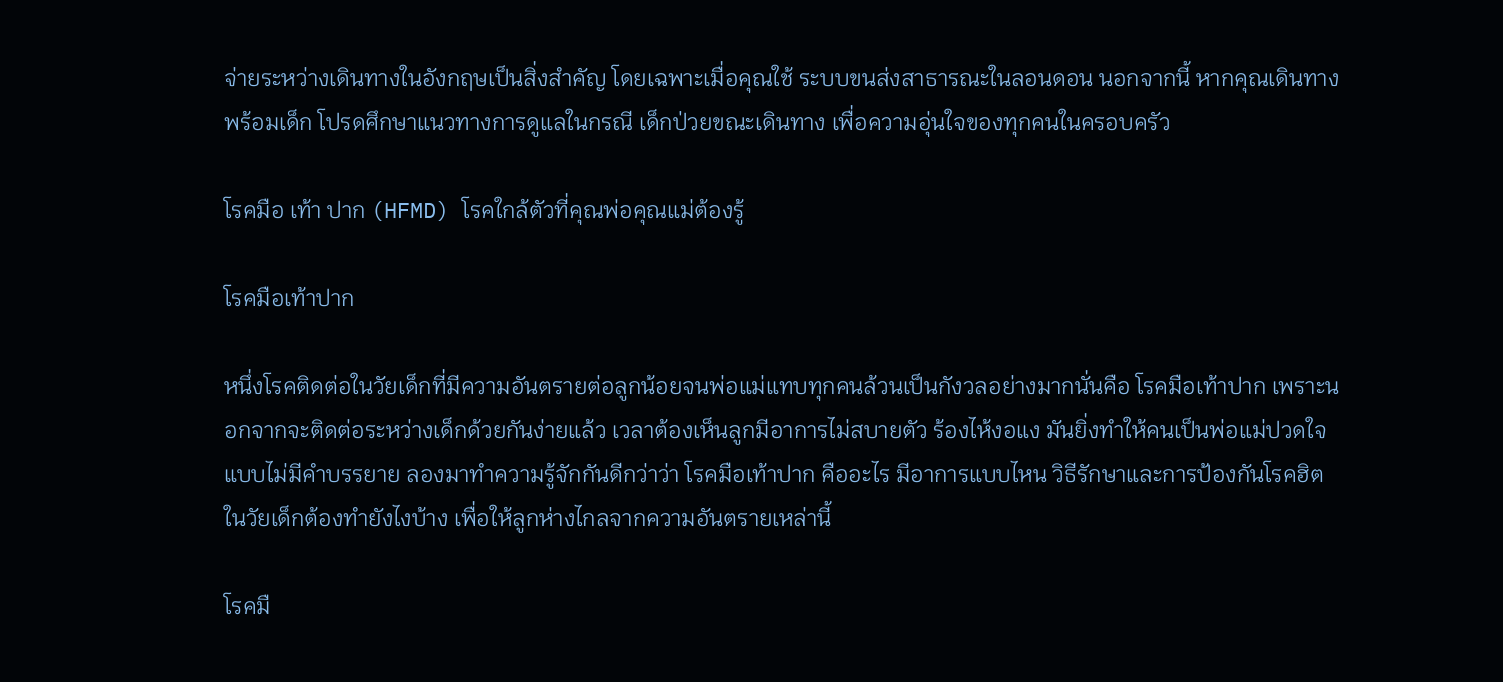จ่ายระหว่างเดินทางในอังกฤษเป็นสิ่งสำคัญ โดยเฉพาะเมื่อคุณใช้ ระบบขนส่งสาธารณะในลอนดอน นอกจากนี้ หากคุณเดินทางพร้อมเด็ก โปรดศึกษาแนวทางการดูแลในกรณี เด็กป่วยขณะเดินทาง เพื่อความอุ่นใจของทุกคนในครอบครัว

โรคมือ เท้า ปาก (HFMD) โรคใกล้ตัวที่คุณพ่อคุณแม่ต้องรู้

โรคมือเท้าปาก

หนึ่งโรคติดต่อในวัยเด็กที่มีความอันตรายต่อลูกน้อยจนพ่อแม่แทบทุกคนล้วนเป็นกังวลอย่างมากนั่นคือ โรคมือเท้าปาก เพราะนอกจากจะติดต่อระหว่างเด็กด้วยกันง่ายแล้ว เวลาต้องเห็นลูกมีอาการไม่สบายตัว ร้องไห้งอแง มันยิ่งทำให้คนเป็นพ่อแม่ปวดใจแบบไม่มีคำบรรยาย ลองมาทำความรู้จักกันดีกว่าว่า โรคมือเท้าปาก คืออะไร มีอาการแบบไหน วิธีรักษาและการป้องกันโรคฮิตในวัยเด็กต้องทำยังไงบ้าง เพื่อให้ลูกห่างไกลจากความอันตรายเหล่านี้

โรคมื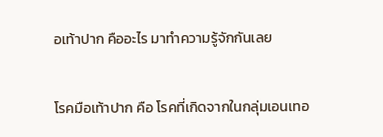อเท้าปาก คืออะไร มาทำความรู้จักกันเลย

โรคมือเท้าปาก คือ โรคที่เกิดจากในกลุ่มเอนเทอ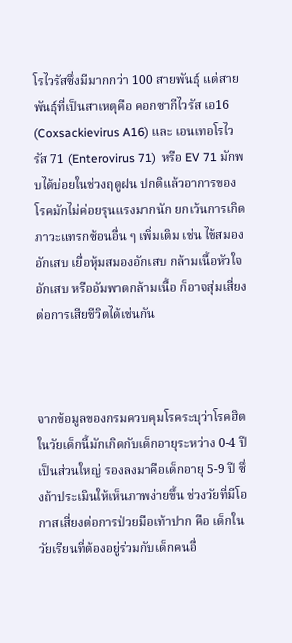โรไวรัสซึ่งมีมากกว่า 100 สายพันธุ์ แต่สายพันธุ์ที่เป็นสาเหตุคือ คอกซากีไวรัส เอ16 (Coxsackievirus A16) และ เอนเทอโรไวรัส 71 (Enterovirus 71)  หรือ EV 71 มักพบได้บ่อยในช่วงฤดูฝน ปกติแล้วอาการของโรคมักไม่ค่อยรุนแรงมากนัก ยกเว้นการเกิดภาวะแทรกซ้อนอื่น ๆ เพิ่มเติม เช่น ไข้สมองอักเสบ เยื่อหุ้มสมองอักเสบ กล้ามเนื้อหัวใจอักเสบ หรืออัมพาตกล้ามเนื้อ ก็อาจสุ่มเสี่ยงต่อการเสียชีวิตได้เช่นกัน



จากข้อมูลของกรมควบคุมโรคระบุว่าโรคฮิตในวัยเด็กนี้มักเกิดกับเด็กอายุระหว่าง 0-4 ปี เป็นส่วนใหญ่ รองลงมาคือเด็กอายุ 5-9 ปี ซึ่งถ้าประเมินให้เห็นภาพง่ายขึ้น ช่วงวัยที่มีโอกาสเสี่ยงต่อการป่วยมือเท้าปาก คือ เด็กในวัยเรียนที่ต้องอยู่ร่วมกับเด็กคนอื่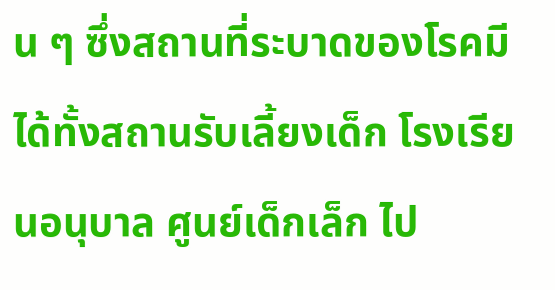น ๆ ซึ่งสถานที่ระบาดของโรคมีได้ทั้งสถานรับเลี้ยงเด็ก โรงเรียนอนุบาล ศูนย์เด็กเล็ก ไป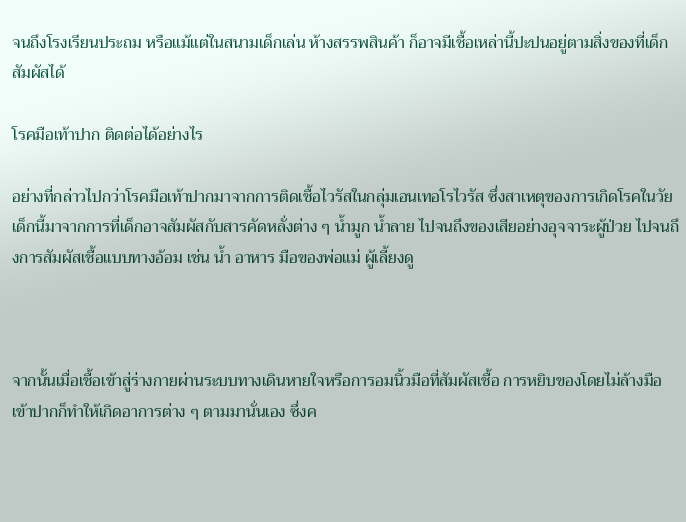จนถึงโรงเรียนประถม หรือแม้แต่ในสนามเด็กเล่น ห้างสรรพสินค้า ก็อาจมีเชื้อเหล่านี้ปะปนอยู่ตามสิ่งของที่เด็กสัมผัสได้

โรคมือเท้าปาก ติดต่อได้อย่างไร

อย่างที่กล่าวไปกว่าโรคมือเท้าปากมาจากการติดเชื้อไวรัสในกลุ่มเอนเทอโรไวรัส ซึ่งสาเหตุของการเกิดโรคในวัยเด็กนี้มาจากการที่เด็กอาจสัมผัสกับสารคัดหลั่งต่าง ๆ น้ำมูก น้ำลาย ไปจนถึงของเสียอย่างอุจจาระผู้ป่วย ไปจนถึงการสัมผัสเชื้อแบบทางอ้อม เช่น น้ำ อาหาร มือของพ่อแม่ ผู้เลี้ยงดู



จากนั้นเมื่อเชื้อเข้าสู่ร่างกายผ่านระบบทางเดินหายใจหรือการอมนิ้วมือที่สัมผัสเชื้อ การหยิบของโดยไม่ล้างมือเข้าปากก็ทำให้เกิดอาการต่าง ๆ ตามมานั่นเอง ซึ่งค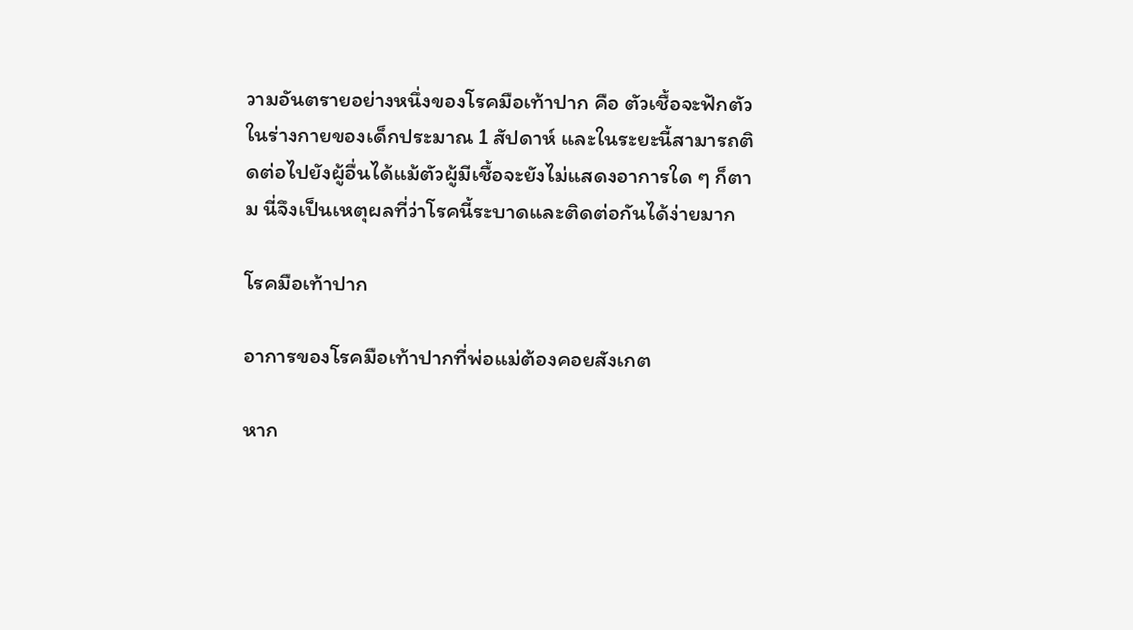วามอันตรายอย่างหนึ่งของโรคมือเท้าปาก คือ ตัวเชื้อจะฟักตัวในร่างกายของเด็กประมาณ 1 สัปดาห์ และในระยะนี้สามารถติดต่อไปยังผู้อื่นได้แม้ตัวผู้มีเชื้อจะยังไม่แสดงอาการใด ๆ ก็ตาม นี่จึงเป็นเหตุผลที่ว่าโรคนี้ระบาดและติดต่อกันได้ง่ายมาก

โรคมือเท้าปาก

อาการของโรคมือเท้าปากที่พ่อแม่ต้องคอยสังเกต

หาก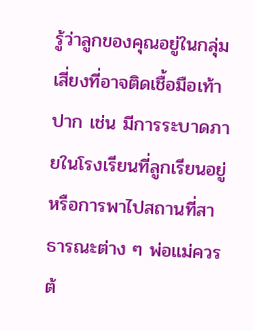รู้ว่าลูกของคุณอยู่ในกลุ่มเสี่ยงที่อาจติดเชื้อมือเท้าปาก เช่น มีการระบาดภายในโรงเรียนที่ลูกเรียนอยู่ หรือการพาไปสถานที่สาธารณะต่าง ๆ พ่อแม่ควรต้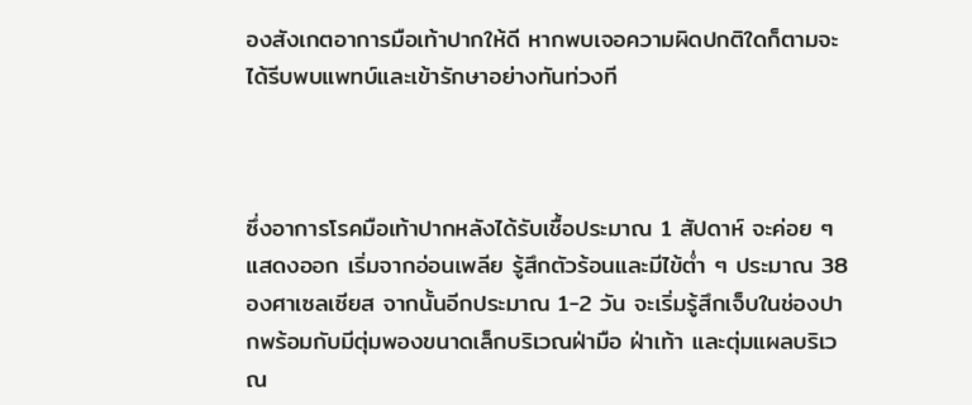องสังเกตอาการมือเท้าปากให้ดี หากพบเจอความผิดปกติใดก็ตามจะได้รีบพบแพทบ์และเข้ารักษาอย่างทันท่วงที



ซึ่งอาการโรคมือเท้าปากหลังได้รับเชื้อประมาณ 1 สัปดาห์ จะค่อย ๆ แสดงออก เริ่มจากอ่อนเพลีย รู้สึกตัวร้อนและมีไข้ต่ำ ๆ ประมาณ 38 องศาเซลเซียส จากนั้นอีกประมาณ 1-2 วัน จะเริ่มรู้สึกเจ็บในช่องปากพร้อมกับมีตุ่มพองขนาดเล็กบริเวณฝ่ามือ ฝ่าเท้า และตุ่มแผลบริเวณ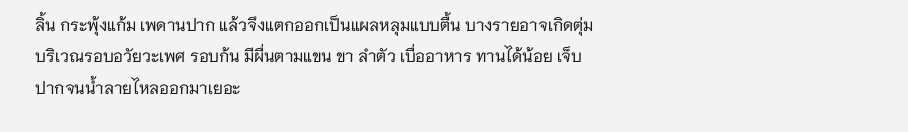ลิ้น กระพุ้งแก้ม เพดานปาก แล้วจึงแตกออกเป็นแผลหลุมแบบตื้น บางรายอาจเกิดตุ่มบริเวณรอบอวัยวะเพศ รอบก้น มีผื่นตามแขน ขา ลำตัว เบื่ออาหาร ทานได้น้อย เจ็บปากจนน้ำลายไหลออกมาเยอะ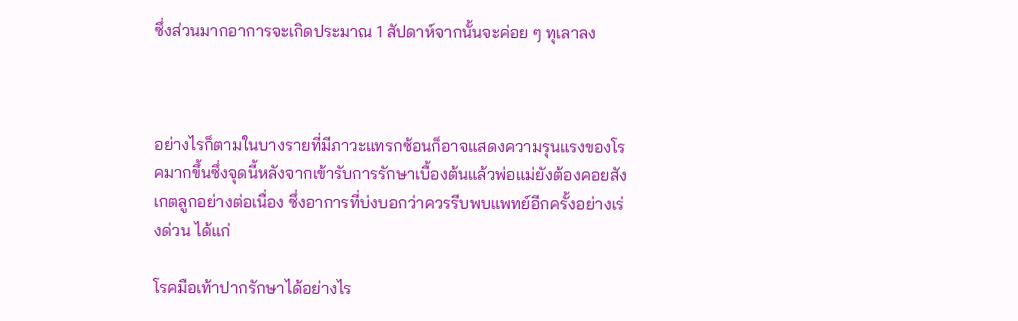ซึ่งส่วนมากอาการจะเกิดประมาณ 1 สัปดาห์จากนั้นจะค่อย ๆ ทุเลาลง



อย่างไรก็ตามในบางรายที่มีภาวะแทรกซ้อนก็อาจแสดงความรุนแรงของโรคมากขึ้นซึ่งจุดนี้หลังจากเข้ารับการรักษาเบื้องต้นแล้วพ่อแม่ยังต้องคอยสังเกตลูกอย่างต่อเนื่อง ซึ่งอาการที่บ่งบอกว่าควรรีบพบแพทย์อีกครั้งอย่างเร่งด่วน ได้แก่

โรคมือเท้าปากรักษาได้อย่างไร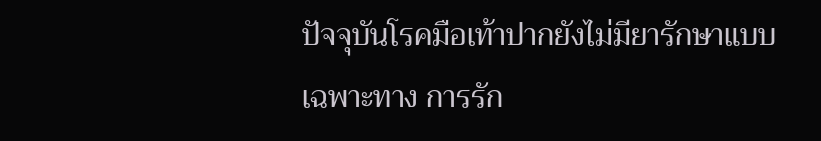ปัจจุบันโรคมือเท้าปากยังไม่มียารักษาแบบเฉพาะทาง การรัก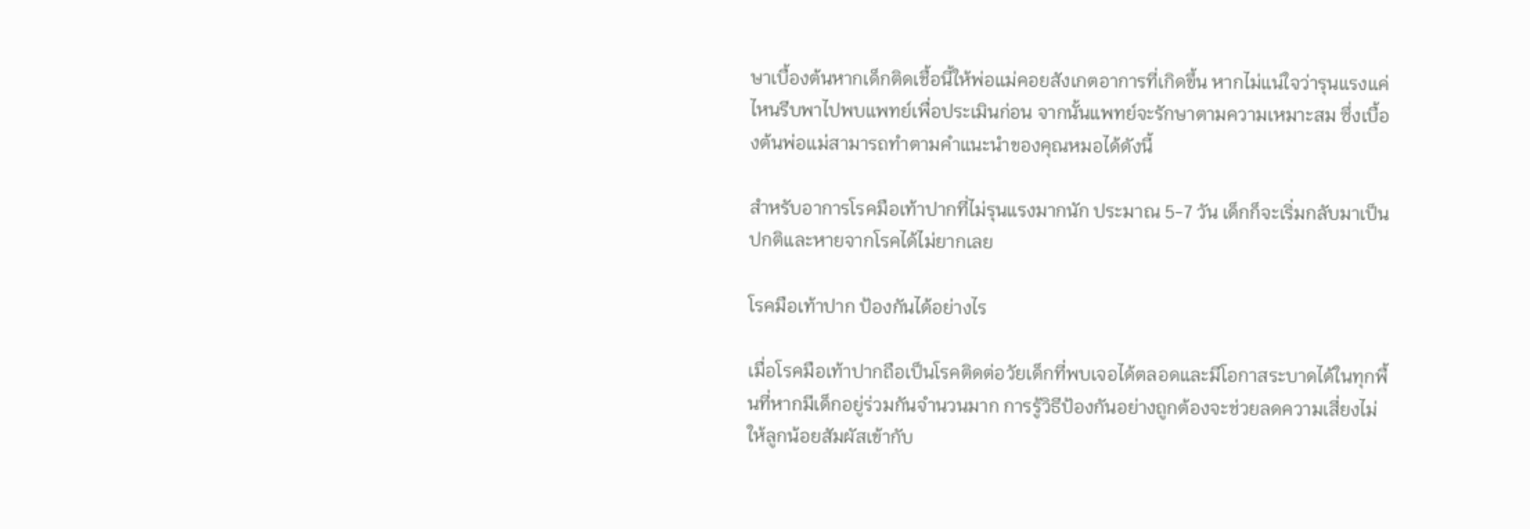ษาเบื้องต้นหากเด็กติดเชื้อนี้ให้พ่อแม่คอยสังเกตอาการที่เกิดขึ้น หากไม่แน่ใจว่ารุนแรงแค่ไหนรีบพาไปพบแพทย์เพื่อประเมินก่อน จากนั้นแพทย์จะรักษาตามความเหมาะสม ซึ่งเบื้องต้นพ่อแม่สามารถทำตามคำแนะนำของคุณหมอได้ดังนี้

สำหรับอาการโรคมือเท้าปากที่ไม่รุนแรงมากนัก ประมาณ 5-7 วัน เด็กก็จะเริ่มกลับมาเป็นปกติและหายจากโรคได้ไม่ยากเลย

โรคมือเท้าปาก ป้องกันได้อย่างไร

เมื่อโรคมือเท้าปากถือเป็นโรคติดต่อวัยเด็กที่พบเจอได้ตลอดและมีโอกาสระบาดได้ในทุกพื้นที่หากมีเด็กอยู่ร่วมกันจำนวนมาก การรู้วิธีป้องกันอย่างถูกต้องจะช่วยลดความเสี่ยงไม่ให้ลูกน้อยสัมผัสเข้ากับ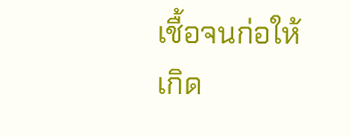เชื้อจนก่อให้เกิด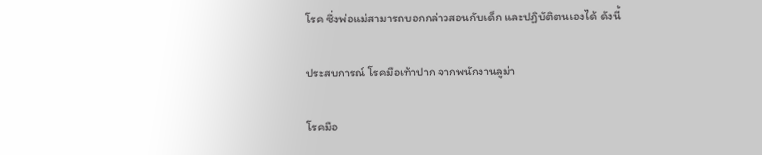โรค ซึ่งพ่อแม่สามารถบอกกล่าวสอนกับเด็ก และปฏิบัติตนเองได้ ดังนี้

ประสบการณ์ โรคมือเท้าปาก จากพนักงานลูม่า

โรคมือ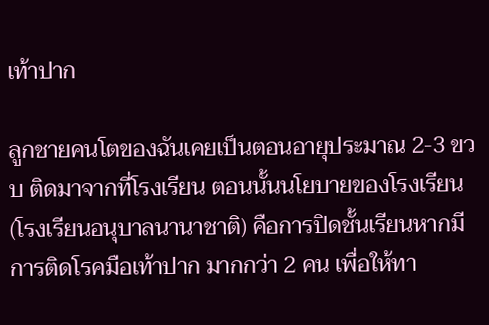เท้าปาก

ลูกชายคนโตของฉันเคยเป็นตอนอายุประมาณ 2-3 ขวบ ติดมาจากที่โรงเรียน ตอนนั้นนโยบายของโรงเรียน (โรงเรียนอนุบาลนานาชาติ) คือการปิดชั้นเรียนหากมีการติดโรคมือเท้าปาก มากกว่า 2 คน เพื่อให้ทา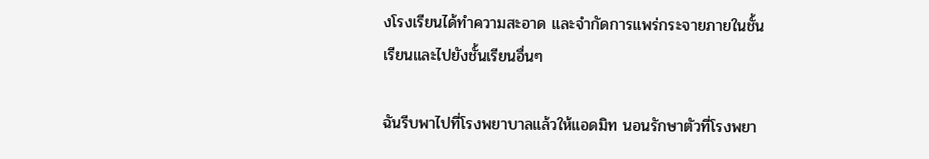งโรงเรียนได้ทำความสะอาด และจำกัดการแพร่กระจายภายในชั้นเรียนและไปยังชั้นเรียนอื่นๆ

ฉันรีบพาไปที่โรงพยาบาลแล้วให้แอดมิท นอนรักษาตัวที่โรงพยา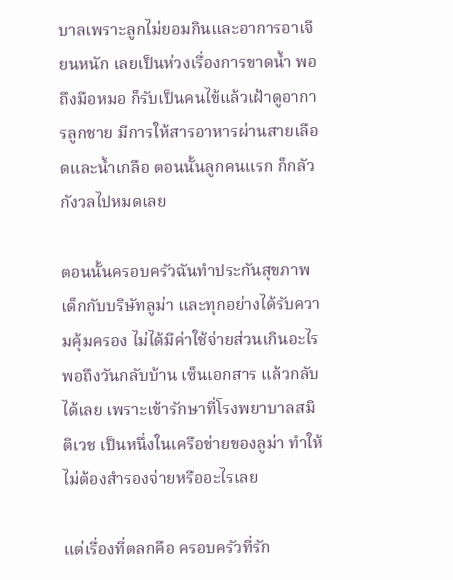บาลเพราะลูกไม่ยอมกินและอาการอาเจียนหนัก เลยเป็นห่วงเรื่องการขาดน้ำ พอถึงมือหมอ ก็รับเป็นคนไข้แล้วเฝ้าดูอาการลูกชาย มีการให้สารอาหารผ่านสายเลือดและน้ำเกลือ ตอนนั้นลูกคนแรก ก็กลัว กังวลไปหมดเลย

ตอนนั้นครอบครัวฉันทำประกันสุขภาพเด็กกับบริษัทลูม่า และทุกอย่างได้รับความคุ้มครอง ไม่ได้มีค่าใช้จ่ายส่วนเกินอะไร พอถึงวันกลับบ้าน เซ็นเอกสาร แล้วกลับได้เลย เพราะเข้ารักษาที่โรงพยาบาลสมิติเวช เป็นหนึ่งในเครือข่ายของลูม่า ทำให้ไม่ต้องสำรองจ่ายหรืออะไรเลย

แต่เรื่องที่ตลกคือ ครอบครัวที่รัก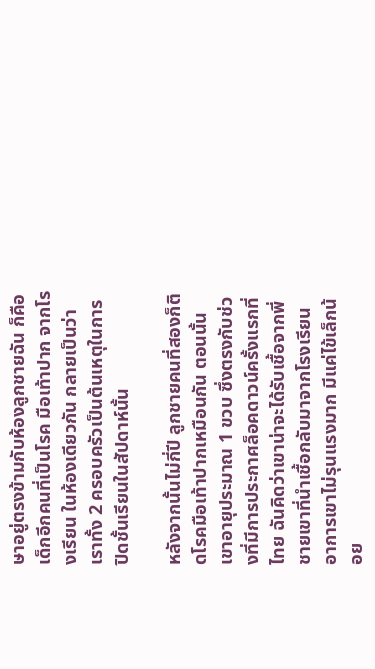ษาอยู่ตรงข้ามกับห้องลูกชายฉัน ก็คือ เด็กอีกคนที่เป็นโรค มือเท้าปาก จากโรงเรียน ในห้องเดียวกัน กลายเป็นว่า เราทั้ง 2 ครอบครัวเป็นต้นเหตุในการปิดชั้นเรียนในสัปดาห์นั้น

หลังจากนั้นไม่กี่ปี ลูกชายคนที่สองก็ติดโรคมือเท้าปากเหมือนกัน ตอนนั้นเขาอายุประมาณ 1 ขวบ ซึ่งตรงกับช่วงที่มีการประกาศล็อคดาวน์ครั้งแรกที่ไทย ฉันคิดว่าเขาน่าจะได้รับเชื้อจากพี่ชายเขาที่นำเชื้อกลับมาจากโรงเรียน อาการเขาไม่รุนแรงมาก มีแค่ไข้เล็กน้อย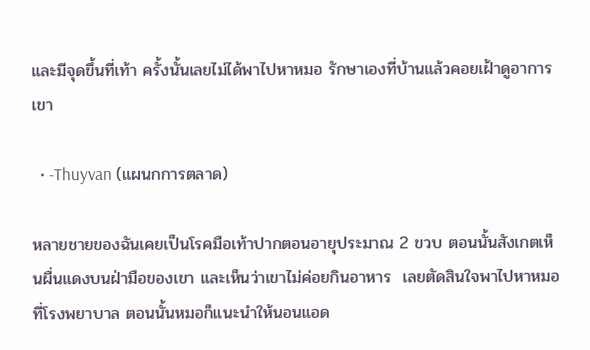และมีจุดขึ้นที่เท้า ครั้งนั้นเลยไม่ได้พาไปหาหมอ รักษาเองที่บ้านแล้วคอยเฝ้าดูอาการเขา

  • -Thuyvan (แผนกการตลาด)

หลายชายของฉันเคยเป็นโรคมือเท้าปากตอนอายุประมาณ 2 ขวบ ตอนนั้นสังเกตเห็นผื่นแดงบนฝ่ามือของเขา และเห็นว่าเขาไม่ค่อยกินอาหาร  เลยตัดสินใจพาไปหาหมอที่โรงพยาบาล ตอนนั้นหมอก็แนะนำให้นอนแอด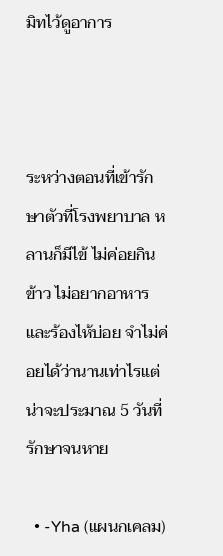มิทไว้ดูอาการ



ระหว่างตอนที่เข้ารักษาตัวที่โรงพยาบาล หลานก็มีไข้ ไม่ค่อยกินข้าว ไม่อยากอาหาร และร้องไห้บ่อย จำไม่ค่อยได้ว่านานเท่าไรแต่น่าจะประมาณ 5 วันที่รักษาจนหาย

  • -Yha (แผนกเคลม)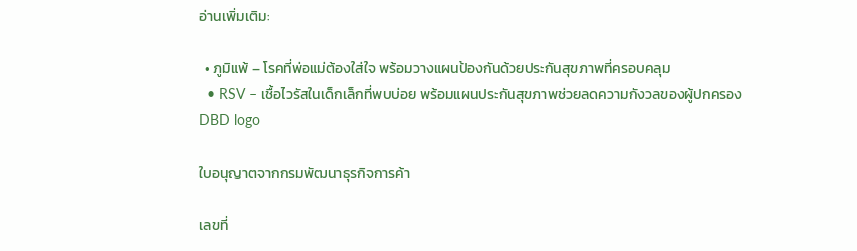อ่านเพิ่มเติม:

  • ภูมิแพ้ – โรคที่พ่อแม่ต้องใส่ใจ พร้อมวางแผนป้องกันด้วยประกันสุขภาพที่ครอบคลุม
  • RSV – เชื้อไวรัสในเด็กเล็กที่พบบ่อย พร้อมแผนประกันสุขภาพช่วยลดความกังวลของผู้ปกครอง
DBD logo

ใบอนุญาตจากกรมพัฒนาธุรกิจการค้า

เลขที่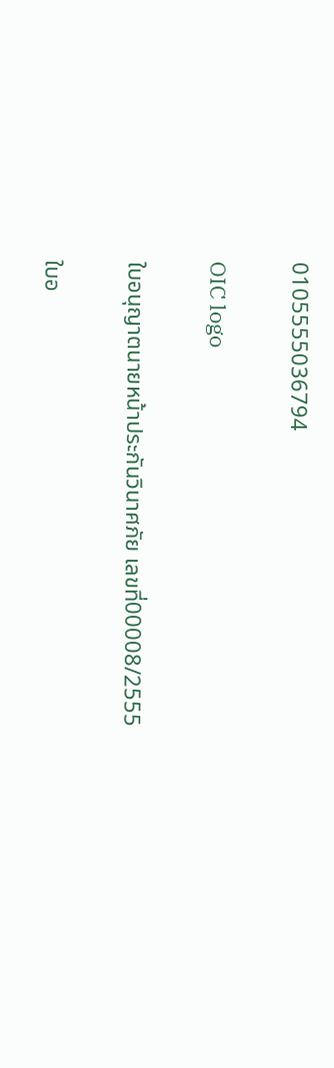0105555036794

OIC logo

ใบอนุญาตนายหน้าประกันวินาศภัย เลขที่00008/2555

ใบอ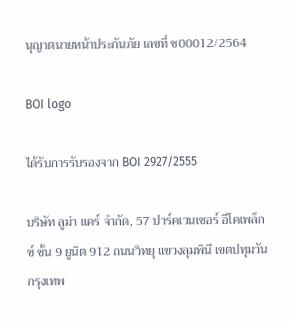นุญาตนายหน้าประกันภัย เลขที่ ช00012/2564

BOI logo

ได้รับการรับรองจาก BOI 2927/2555

บริษัท ลูม่า แคร์ จำกัด, 57 ปาร์คเวนเชอร์ อีโคเพล็กซ์ ชั้น 9 ยูนิต 912 ถนนวิทยุ แขวงลุมพินี เขตปทุมวัน กรุงเทพ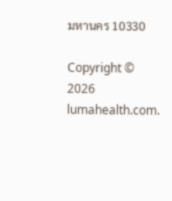มหานคร 10330

Copyright © 2026 lumahealth.com.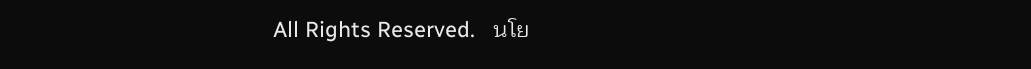All Rights Reserved.   นโย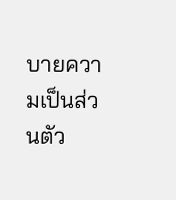บายความเป็นส่วนตัว